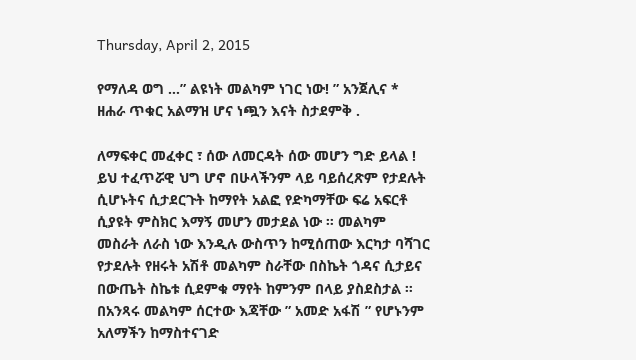Thursday, April 2, 2015

የማለዳ ወግ …” ልዩነት መልካም ነገር ነው! ” አንጀሊና * ዘሐራ ጥቁር አልማዝ ሆና ነጯን እናት ስታደምቅ .

ለማፍቀር መፈቀር ፣ ሰው ለመርዳት ሰው መሆን ግድ ይላል ! ይህ ተፈጥሯዊ ህግ ሆኖ በሁላችንም ላይ ባይሰረጽም የታደሉት ሲሆኑትና ሲታደርጉት ከማየት አልፎ የድካማቸው ፍሬ አፍርቶ ሲያዩት ምስክር እማኝ መሆን መታደል ነው ። መልካም መስራት ለራስ ነው እንዲሉ ውስጥን ከሚሰጠው እርካታ ባሻገር የታደሉት የዘሩት አሽቶ መልካም ስራቸው በስኬት ጎዳና ሲታይና በውጤት ስኬቱ ሲደምቁ ማየት ከምንም በላይ ያስደስታል ። በአንጻሩ መልካም ሰርተው እጃቸው ” አመድ አፋሽ ” የሆኑንም አለማችን ከማስተናገድ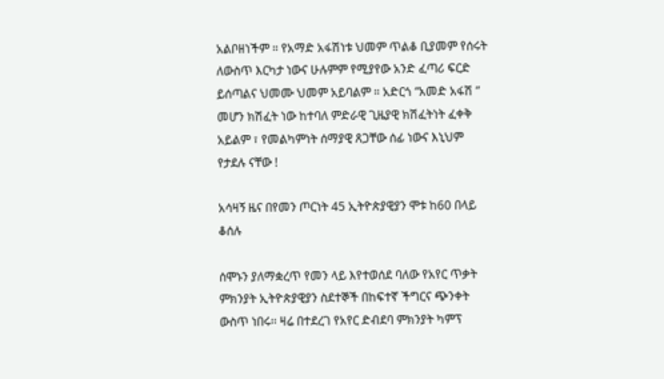አልቦዘነችም ። የአማድ አፋሽነቱ ህመም ጥልቆ ቢያመም የሰሩት ለውስጥ እርካታ ነውና ሁሉምም የሚያየው አንድ ፈጣሪ ፍርድ ይሰጣልና ህመሙ ህመም አይባልም ። አድርጎ “አመድ አፋሽ ” መሆን ክሽፈት ነው ከተባለ ምድራዊ ጊዜያዊ ክሽፈትነት ፈቀቅ አይልም ፣ የመልካምነት ሰማያዊ ጸጋቸው ሰፊ ነውና እኒህም የታደሉ ናቸው !

አሳዛኝ ዜና በየመን ጦርነት 45 ኢትዮጵያዊያን ሞቱ ከ60 በላይ ቆሰሉ

ሰሞኑን ያለማቋረጥ የመን ላይ እየተወሰደ ባለው የአየር ጥቃት ምክንያት ኢትዮጵያዊያን ስደተኞች በከፍተኛ ችግርና ጭንቀት ውስጥ ነበሩ፡፡ ዛሬ በተደረገ የአየር ድብደባ ምክንያት ካምፕ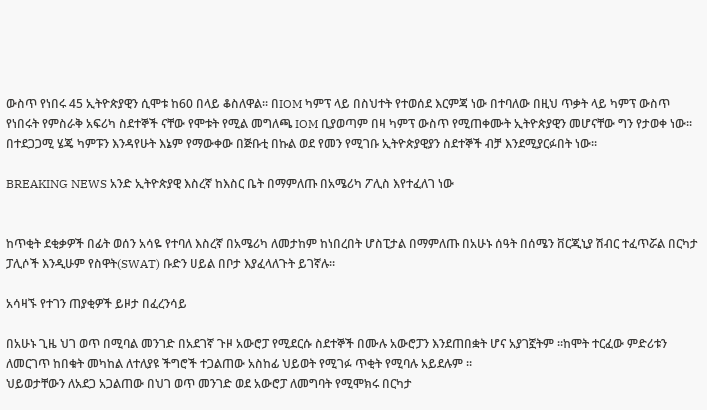ውስጥ የነበሩ 45 ኢትዮጵያዊን ሲሞቱ ከ60 በላይ ቆስለዋል፡፡ በIOM ካምፕ ላይ በስህተት የተወሰደ እርምጃ ነው በተባለው በዚህ ጥቃት ላይ ካምፕ ውስጥ የነበሩት የምስራቅ አፍሪካ ስደተኞች ናቸው የሞቱት የሚል መግለጫ IOM ቢያወጣም በዛ ካምፕ ውስጥ የሚጠቀሙት ኢትዮጵያዊን መሆናቸው ግን የታወቀ ነው፡፡ በተደጋጋሚ ሄጄ ካምፑን እንዳየሁት እኔም የማውቀው በጅቡቲ በኩል ወደ የመን የሚገቡ ኢትዮጵያዊያን ስደተኞች ብቻ እንደሚያርፉበት ነው፡፡

BREAKING NEWS አንድ ኢትዮጵያዊ እስረኛ ከእስር ቤት በማምለጡ በአሜሪካ ፖሊስ እየተፈለገ ነው


ከጥቂት ደቂቃዎች በፊት ወሰን አሳዬ የተባለ እስረኛ በአሜሪካ ለመታከም ከነበረበት ሆስፒታል በማምለጡ በአሁኑ ሰዓት በሰሜን ቨርጂኒያ ሽብር ተፈጥሯል በርካታ ፓሊሶች እንዲሁም የስዋት(SWAT) ቡድን ሀይል በቦታ እያፈላለጉት ይገኛሉ።

አሳዛኙ የተገን ጠያቂዎች ይዞታ በፈረንሳይ

በአሁኑ ጊዜ ህገ ወጥ በሚባል መንገድ በአደገኛ ጉዞ አውሮፓ የሚደርሱ ስደተኞች በሙሉ አውሮፓን እንደጠበቋት ሆና አያገኟትም ።ከሞት ተርፈው ምድሪቱን ለመርገጥ ከበቁት መካከል ለተለያዩ ችግሮች ተጋልጠው አስከፊ ህይወት የሚገፉ ጥቂት የሚባሉ አይደሉም ።
ህይወታቸውን ለአደጋ አጋልጠው በህገ ወጥ መንገድ ወደ አውሮፓ ለመግባት የሚሞክሩ በርካታ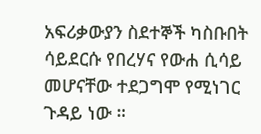አፍሪቃውያን ስደተኞች ካስቡበት ሳይደርሱ የበረሃና የውሐ ሲሳይ መሆናቸው ተደጋግሞ የሚነገር ጉዳይ ነው ።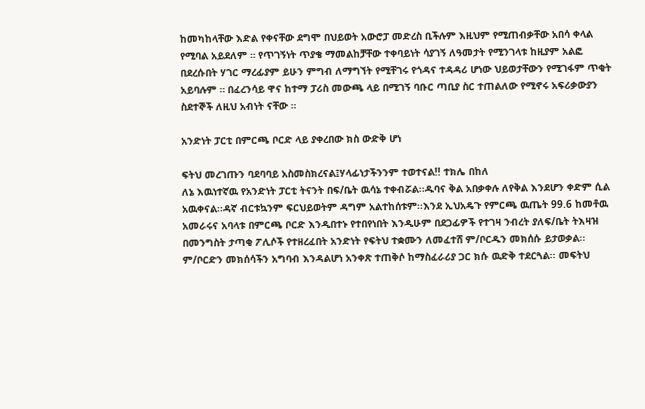ከመካከላቸው እድል የቀናቸው ደግሞ በህይወት አውሮፓ መድረስ ቢችሉም እዚህም የሚጠብቃቸው አበሳ ቀላል የሚባል አይደለም ። የጥገኝነት ጥያቄ ማመልከቻቸው ተቀባይነት ሳያገኝ ለዓመታት የሚንገላቱ ከዚያም አልፎ በደረሱበት ሃገር ማረፊያም ይሁን ምግብ ለማግኘት የሚቸገሩ የጎዳና ተዳዳሪ ሆነው ህይወታቸውን የሚገፋም ጥቂት አይባሉም ። በፈረንሳይ ዋና ከተማ ፓሪስ መውጫ ላይ በሚገኝ ባቡር ጣቢያ ስር ተጠልለው የሚኖሩ አፍሪቃውያን ስደተኞች ለዚህ አብነት ናቸው ።

አንድነት ፓርቲ በምርጫ ቦርድ ላይ ያቀረበው ክስ ውድቅ ሆነ

ፍትህ መረገጡን ባደባባይ አስመስክረናል፤ሃላፊነታችንንም ተወተናል!! ተክሌ በከለ
ለኔ እዉነተኛዉ የአንድነት ፓርቲ ትናንት በፍ/ቤት ዉሳኔ ተቀብሯል፡፡ዱባና ቅል አበቃቀሉ ለየቅል እንደሆን ቀድም ሲል አዉቀናል፡፡ዳኛ ብርቱኳንም ፍርህይወትም ዳግም አልተከሰቱም፡፡እንደ ኢህአዴጉ የምርጫ ዉጤት 99.6 ከመቶዉ አመራሩና አባላቱ በምርጫ ቦርድ እንዲበተኑ የተበየነበት እንዲሁም በደጋፊዎች የተገዛ ንብረት ያለፍ/ቤት ትእዛዝ በመንግስት ታጣቂ ፖሊሶች የተዘረፈበት አንድነት የፍትህ ተቋሙን ለመፈተሸ ም/ቦርዱን መክሰሱ ይታወቃል፡፡
ም/ቦርድን መክሰሳችን አግባብ እንዳልሆነ አንቀጽ ተጠቅሶ ከማስፈራሪያ ጋር ክሱ ዉድቅ ተደርጓል፡፡ መፍትህ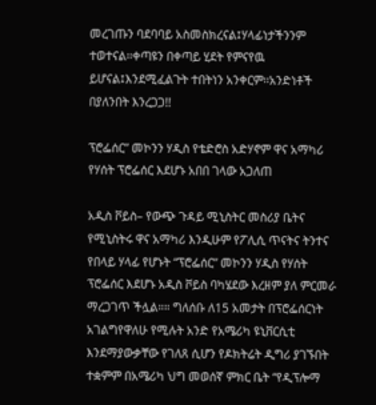መረገጡን ባደባባይ አስመስክረናል፤ሃላፊነታችንንም ተወተናል፡፡ቀጣዩን በቀጣይ ሂደት የምናየዉ ይሆናል፤እንደሚፈልጉት ተበትነን አንቀርም፡፡አንድነቶች በያለንበት እንረጋጋ!!

ፕሮፌሰር” መኮንን ሃዲስ የቴድሮስ አድሃኖም ዋና አማካሪ የሃሰት ፕሮፌሰር እደሆኑ አበበ ገላው አጋለጠ

አዲስ ቮይስ– የውጭ ጉዳይ ሚኒስትር መስሪያ ቤትና የሚኒስትሩ ዋና አማካሪ እንዲሁም የፖሊሲ ጥናትና ትንተና የበላይ ሃላፊ የሆኑት “ፕሮፌሰር” መኮንን ሃዲስ የሃሰት ፕሮፌሰር እደሆኑ አዲስ ቮይስ ባካሄደው እረዘም ያለ ምርመራ ማረጋገጥ ችሏል።። ግለሰቡ ለ15 አመታት በፕሮፌሰርነት አገልግየዋለሁ የሚሉት አንድ የአሜሪካ ዩኒቨርሲቲ እንደማያውቃቸው የገለጸ ሲሆን የዶክትሬት ዲግሪ ያገኙበት ተቋምም በአሜሪካ ህግ መወሰኛ ምክር ቤት “የዲፕሎማ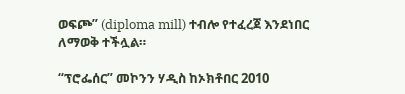ወፍጮ” (diploma mill) ተብሎ የተፈረጀ እንደነበር ለማወቅ ተችሏል።

“ፕሮፌሰር” መኮንን ሃዲስ ከኦክቶበር 2010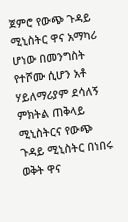ጀምሮ የውጭ ጉዳይ ሚኒስትር ዋና አማካሪ ሆነው በመንግስት የተሾሙ ሲሆን አቶ ሃይለማሪያም ደሳለኝ ምክትል ጠቅላይ ሚኒስትርና የውጭ ጉዳይ ሚኒስትር በነበሩ ወቅት ዋና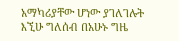አማካሪያቸው ሆነው ያገለገሉት እኚሁ ግለሰብ በአሁኑ ግዜ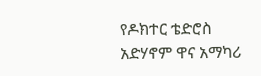የዶክተር ቴድሮስ አድሃኖም ዋና አማካሪ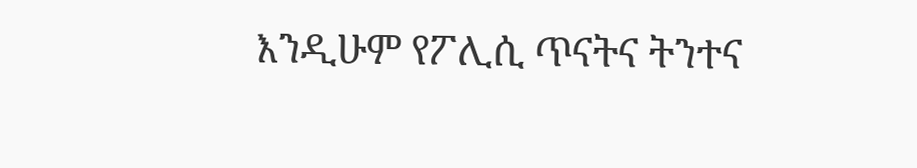እንዲሁም የፖሊሲ ጥናትና ትንተና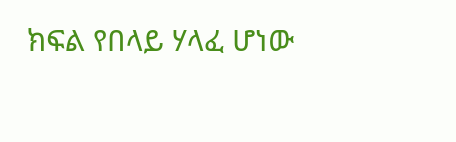ክፍል የበላይ ሃላፈ ሆነው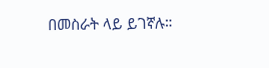በመስራት ላይ ይገኛሉ።